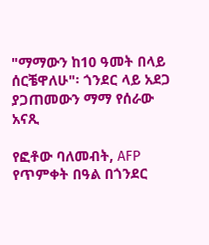"ማማውን ከ10 ዓመት በላይ ሰርቼዋለሁ"፡ ጎንደር ላይ አደጋ ያጋጠመውን ማማ የሰራው አናጺ

የፎቶው ባለመብት, AFP
የጥምቀት በዓል በጎንደር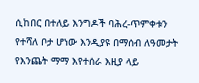ሲከበር በተለይ እንግዶች ባሕረ-ጥምቀቱን የተሻለ ቦታ ሆነው እንዲያዩ በማሰብ ለዓመታት የእንጨት ማማ እየተሰራ እዚያ ላይ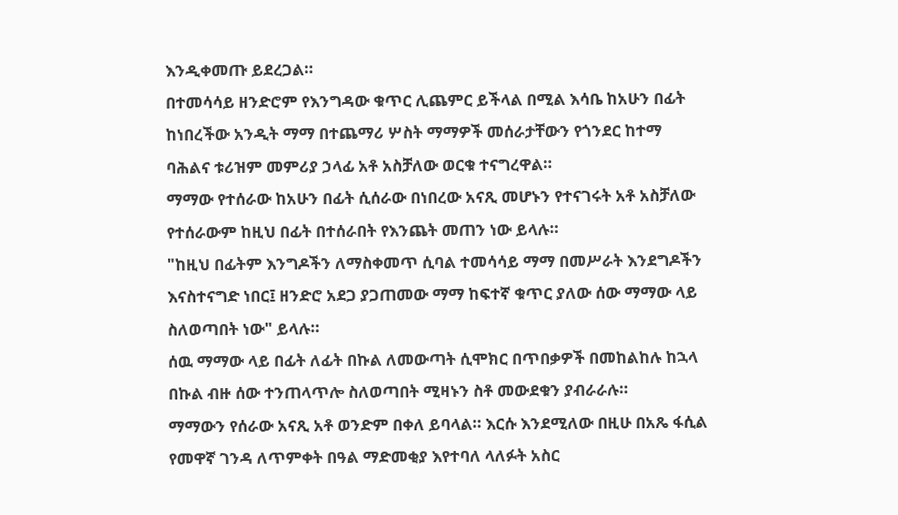እንዲቀመጡ ይደረጋል።
በተመሳሳይ ዘንድሮም የእንግዳው ቁጥር ሊጨምር ይችላል በሚል እሳቤ ከአሁን በፊት ከነበረችው አንዲት ማማ በተጨማሪ ሦስት ማማዎች መሰራታቸውን የጎንደር ከተማ ባሕልና ቱሪዝም መምሪያ ኃላፊ አቶ አስቻለው ወርቁ ተናግረዋል።
ማማው የተሰራው ከአሁን በፊት ሲሰራው በነበረው አናጺ መሆኑን የተናገሩት አቶ አስቻለው የተሰራውም ከዚህ በፊት በተሰራበት የእንጨት መጠን ነው ይላሉ።
"ከዚህ በፊትም እንግዶችን ለማስቀመጥ ሲባል ተመሳሳይ ማማ በመሥራት እንደግዶችን እናስተናግድ ነበር፤ ዘንድሮ አደጋ ያጋጠመው ማማ ከፍተኛ ቁጥር ያለው ሰው ማማው ላይ ስለወጣበት ነው" ይላሉ።
ሰዉ ማማው ላይ በፊት ለፊት በኩል ለመውጣት ሲሞክር በጥበቃዎች በመከልከሉ ከኋላ በኩል ብዙ ሰው ተንጠላጥሎ ስለወጣበት ሚዛኑን ስቶ መውደቁን ያብራራሉ።
ማማውን የሰራው አናጺ አቶ ወንድም በቀለ ይባላል። እርሱ እንደሚለው በዚሁ በአጼ ፋሲል የመዋኛ ገንዳ ለጥምቀት በዓል ማድመቂያ እየተባለ ላለፉት አስር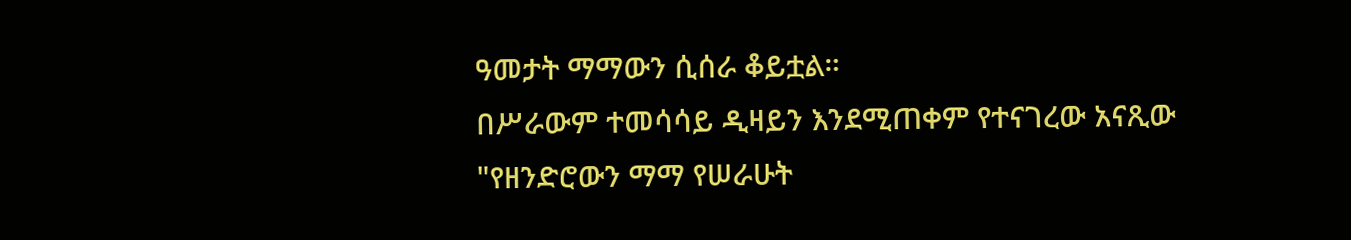ዓመታት ማማውን ሲሰራ ቆይቷል።
በሥራውም ተመሳሳይ ዲዛይን እንደሚጠቀም የተናገረው አናጺው "የዘንድሮውን ማማ የሠራሁት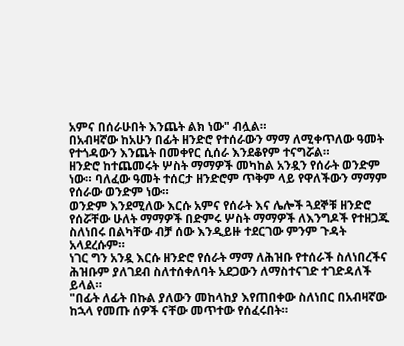አምና በሰራሁበት እንጨት ልክ ነው" ብሏል።
በአብዛኛው ከአሁን በፊት ዘንድሮ የተሰራውን ማማ ለሚቀጥለው ዓመት የተጎዳውን እንጨት በመቀየር ሲሰራ እንደቆየም ተናግሯል።
ዘንድሮ ከተጨመሩት ሦስት ማማዎች መካከል አንዷን የሰራት ወንድም ነው። ባለፈው ዓመት ተሰርታ ዘንድሮም ጥቅም ላይ የዋለችውን ማማም የሰራው ወንድም ነው።
ወንድም እንደሚለው እርሱ አምና የሰራት እና ሌሎች ጓደኞቹ ዘንድሮ የሰሯቸው ሁለት ማማዎች በድምሩ ሦስት ማማዎች ለእንግዶች የተዘጋጁ ስለነበሩ በልካቸው ብቻ ሰው እንዲይዙ ተደርገው ምንም ጉዳት አላደረሱም።
ነገር ግን አንዷ እርሱ ዘንድሮ የሰራት ማማ ለሕዝቡ የተሰራች ስለነበረችና ሕዝቡም ያለገደብ ስለተሰቀለባት አደጋውን ለማስተናገድ ተገድዳለች ይላል።
"በፊት ለፊት በኩል ያለውን መከላከያ እየጠበቀው ስለነበር በአብዛኛው ከኋላ የመጡ ሰዎች ናቸው መጥተው የሰፈሩበት።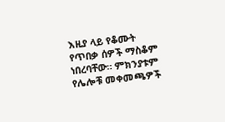እዚያ ላይ የቆሙት የጥበቃ ሰዎች ማስቆም ነበረባቸው። ምክንያቱም የሌሎቹ መቀመጫዎች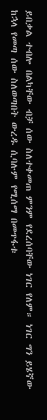ይበቃል ተብሎ በልካቸው ብቻ ሰው ስለተቀመጠ ምንም የደረሰባቸው ነገር የለም። ነገር ግን ይሄኛው ከኋላ የመጣ ሰው ስለወጣበት ውረዱ ሲባሉም የሚሰማ በመጥፋቱ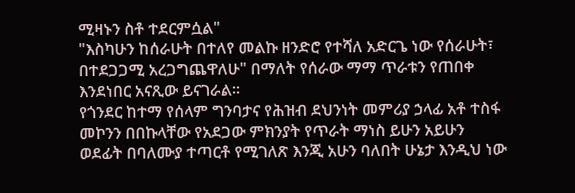ሚዛኑን ስቶ ተደርምሷል"
"እስካሁን ከሰራሁት በተለየ መልኩ ዘንድሮ የተሻለ አድርጌ ነው የሰራሁት፣ በተደጋጋሚ አረጋግጨዋለሁ" በማለት የሰራው ማማ ጥራቱን የጠበቀ እንደነበር አናጺው ይናገራል።
የጎንደር ከተማ የሰላም ግንባታና የሕዝብ ደህንነት መምሪያ ኃላፊ አቶ ተስፋ መኮንን በበኩላቸው የአደጋው ምክንያት የጥራት ማነስ ይሁን አይሁን ወደፊት በባለሙያ ተጣርቶ የሚገለጽ እንጂ አሁን ባለበት ሁኔታ እንዲህ ነው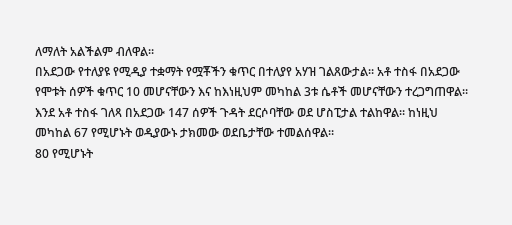ለማለት አልችልም ብለዋል።
በአደጋው የተለያዩ የሚዲያ ተቋማት የሟቾችን ቁጥር በተለያየ አሃዝ ገልጸውታል። አቶ ተስፋ በአደጋው የሞቱት ሰዎች ቁጥር 10 መሆናቸውን እና ከእነዚህም መካከል 3ቱ ሴቶች መሆናቸውን ተረጋግጠዋል።
እንደ አቶ ተስፋ ገለጻ በአደጋው 147 ሰዎች ጉዳት ደርሶባቸው ወደ ሆስፒታል ተልከዋል። ከነዚህ መካከል 67 የሚሆኑት ወዲያውኑ ታክመው ወደቤታቸው ተመልሰዋል።
80 የሚሆኑት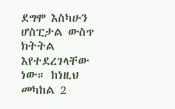ደግሞ እስካሁን ሆስፒታል ውስጥ ክትትል እየተደረገላቸው ነው። ከነዚህ መካከል 2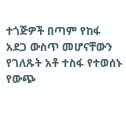ተጎጅዎች በጣም የከፋ አደጋ ውስጥ መሆናቸውን የገለጹት አቶ ተስፋ የተወሰኑ የውጭ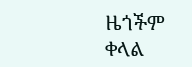ዜጎችም ቀላል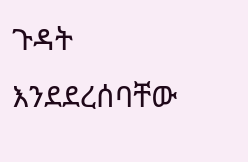ጉዳት እንደደረሰባቸው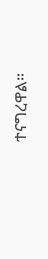ተናግረዋል።